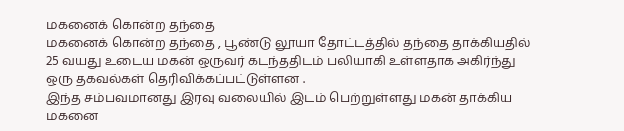மகனைக் கொன்ற தந்தை
மகனைக் கொன்ற தந்தை , பூண்டு லூயா தோட்டத்தில் தந்தை தாக்கியதில் 25 வயது உடைய மகன் ஒருவர் கடந்ததிடம் பலியாகி உள்ளதாக அகிர்ந்து ஒரு தகவல்கள் தெரிவிக்கப்பட்டுள்ளன .
இந்த சம்பவமானது இரவு வலையில் இடம் பெற்றுள்ளது மகன் தாக்கிய மகனை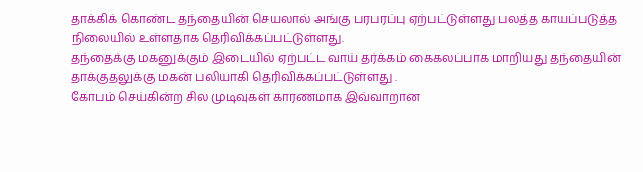தாக்கிக் கொண்ட தந்தையின் செயலால் அங்கு பரபரப்பு ஏற்பட்டுள்ளது பலத்த காயப்படுத்த நிலையில் உள்ளதாக தெரிவிக்கப்பட்டுள்ளது.
தந்தைக்கு மகனுக்கும் இடையில் ஏற்பட்ட வாய் தர்க்கம் கைகலப்பாக மாறியது தந்தையின் தாக்குதலுக்கு மகன் பலியாகி தெரிவிக்கப்பட்டுள்ளது .
கோபம் செய்கின்ற சில முடிவுகள் காரணமாக இவ்வாறான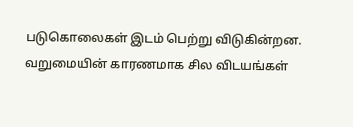படுகொலைகள் இடம் பெற்று விடுகின்றன.
வறுமையின் காரணமாக சில விடயங்கள்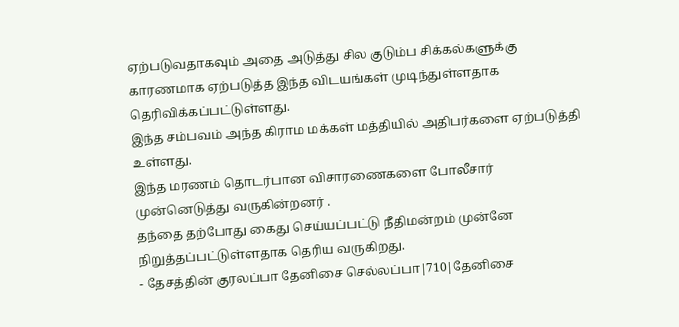ஏற்படுவதாகவும் அதை அடுத்து சில குடும்ப சிக்கல்களுக்கு காரணமாக ஏற்படுத்த இந்த விடயங்கள் முடிந்துள்ளதாக தெரிவிக்கப்பட்டுள்ளது.
இந்த சம்பவம் அந்த கிராம மக்கள் மத்தியில் அதிபர்களை ஏற்படுத்தி உள்ளது.
இந்த மரணம் தொடர்பான விசாரணைகளை போலீசார் முன்னெடுத்து வருகின்றனர் .
தந்தை தற்போது கைது செய்யப்பட்டு நீதிமன்றம் முன்னே நிறுத்தப்பட்டுள்ளதாக தெரிய வருகிறது.
- தேசத்தின் குரலப்பா தேனிசை செல்லப்பா|710|தேனிசை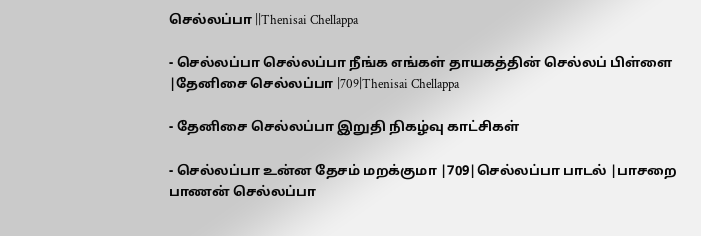செல்லப்பா ||Thenisai Chellappa

- செல்லப்பா செல்லப்பா நீங்க எங்கள் தாயகத்தின் செல்லப் பிள்ளை |தேனிசை செல்லப்பா |709|Thenisai Chellappa

- தேனிசை செல்லப்பா இறுதி நிகழ்வு காட்சிகள்

- செல்லப்பா உன்ன தேசம் மறக்குமா |709|செல்லப்பா பாடல் |பாசறை பாணன் செல்லப்பா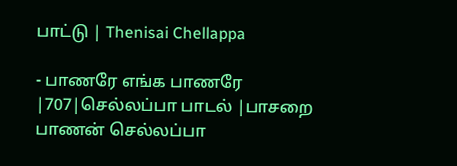பாட்டு | Thenisai Chellappa

- பாணரே எங்க பாணரே |707|செல்லப்பா பாடல் |பாசறை பாணன் செல்லப்பா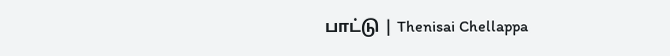பாட்டு | Thenisai Chellappa